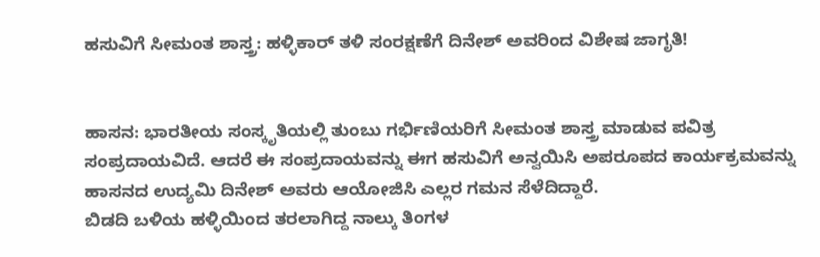ಹಸುವಿಗೆ ಸೀಮಂತ ಶಾಸ್ತ್ರ: ಹಳ್ಳಿಕಾರ್ ತಳಿ ಸಂರಕ್ಷಣೆಗೆ ದಿನೇಶ್ ಅವರಿಂದ ವಿಶೇಷ ಜಾಗೃತಿ!


ಹಾಸನ: ಭಾರತೀಯ ಸಂಸ್ಕೃತಿಯಲ್ಲಿ ತುಂಬು ಗರ್ಭಿಣಿಯರಿಗೆ ಸೀಮಂತ ಶಾಸ್ತ್ರ ಮಾಡುವ ಪವಿತ್ರ ಸಂಪ್ರದಾಯವಿದೆ. ಆದರೆ ಈ ಸಂಪ್ರದಾಯವನ್ನು ಈಗ ಹಸುವಿಗೆ ಅನ್ವಯಿಸಿ ಅಪರೂಪದ ಕಾರ್ಯಕ್ರಮವನ್ನು ಹಾಸನದ ಉದ್ಯಮಿ ದಿನೇಶ್ ಅವರು ಆಯೋಜಿಸಿ ಎಲ್ಲರ ಗಮನ ಸೆಳೆದಿದ್ದಾರೆ.
ಬಿಡದಿ ಬಳಿಯ ಹಳ್ಳಿಯಿಂದ ತರಲಾಗಿದ್ದ ನಾಲ್ಕು ತಿಂಗಳ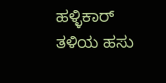ಹಳ್ಳಿಕಾರ್ ತಳಿಯ ಹಸು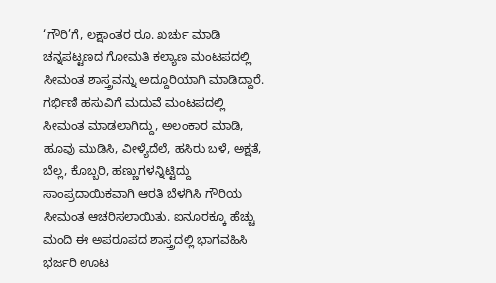‘ಗೌರಿ’ಗೆ, ಲಕ್ಷಾಂತರ ರೂ. ಖರ್ಚು ಮಾಡಿ ಚನ್ನಪಟ್ಟಣದ ಗೋಮತಿ ಕಲ್ಯಾಣ ಮಂಟಪದಲ್ಲಿ ಸೀಮಂತ ಶಾಸ್ತ್ರವನ್ನು ಅದ್ದೂರಿಯಾಗಿ ಮಾಡಿದ್ದಾರೆ.
ಗರ್ಭಿಣಿ ಹಸುವಿಗೆ ಮದುವೆ ಮಂಟಪದಲ್ಲಿ ಸೀಮಂತ ಮಾಡಲಾಗಿದ್ದು, ಅಲಂಕಾರ ಮಾಡಿ, ಹೂವು ಮುಡಿಸಿ, ವೀಳ್ಯೆದೆಲೆ, ಹಸಿರು ಬಳೆ, ಅಕ್ಷತೆ, ಬೆಲ್ಲ, ಕೊಬ್ಬರಿ, ಹಣ್ಣುಗಳನ್ನಿಟ್ಟಿದ್ದು ಸಾಂಪ್ರದಾಯಿಕವಾಗಿ ಆರತಿ ಬೆಳಗಿಸಿ ಗೌರಿಯ ಸೀಮಂತ ಆಚರಿಸಲಾಯಿತು. ಐನೂರಕ್ಕೂ ಹೆಚ್ಚು ಮಂದಿ ಈ ಅಪರೂಪದ ಶಾಸ್ತ್ರದಲ್ಲಿ ಭಾಗವಹಿಸಿ ಭರ್ಜರಿ ಊಟ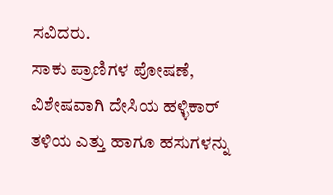ಸವಿದರು.
ಸಾಕು ಪ್ರಾಣಿಗಳ ಪೋಷಣೆ, ವಿಶೇಷವಾಗಿ ದೇಸಿಯ ಹಳ್ಳಿಕಾರ್ ತಳಿಯ ಎತ್ತು ಹಾಗೂ ಹಸುಗಳನ್ನು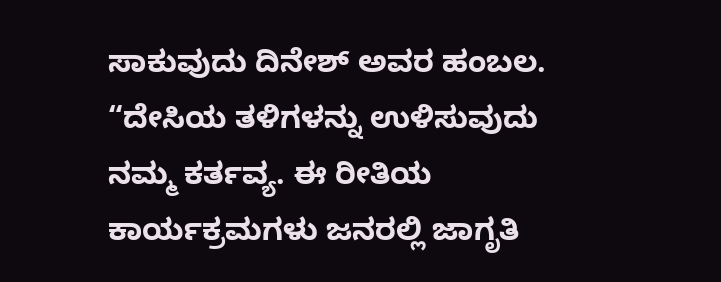ಸಾಕುವುದು ದಿನೇಶ್ ಅವರ ಹಂಬಲ. “ದೇಸಿಯ ತಳಿಗಳನ್ನು ಉಳಿಸುವುದು ನಮ್ಮ ಕರ್ತವ್ಯ. ಈ ರೀತಿಯ ಕಾರ್ಯಕ್ರಮಗಳು ಜನರಲ್ಲಿ ಜಾಗೃತಿ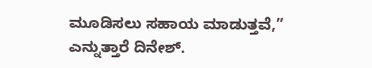ಮೂಡಿಸಲು ಸಹಾಯ ಮಾಡುತ್ತವೆ,” ಎನ್ನುತ್ತಾರೆ ದಿನೇಶ್.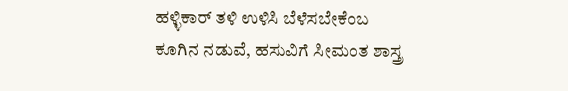ಹಳ್ಳಿಕಾರ್ ತಳಿ ಉಳಿಸಿ ಬೆಳೆಸಬೇಕೆಂಬ ಕೂಗಿನ ನಡುವೆ, ಹಸುವಿಗೆ ಸೀಮಂತ ಶಾಸ್ತ್ರ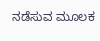ನಡೆಸುವ ಮೂಲಕ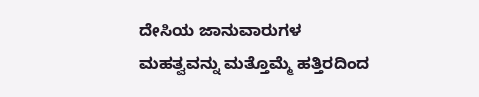ದೇಸಿಯ ಜಾನುವಾರುಗಳ ಮಹತ್ವವನ್ನು ಮತ್ತೊಮ್ಮೆ ಹತ್ತಿರದಿಂದ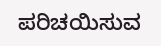ಪರಿಚಯಿಸುವ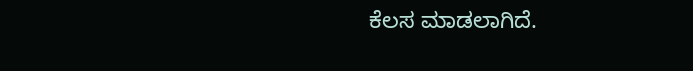ಕೆಲಸ ಮಾಡಲಾಗಿದೆ.